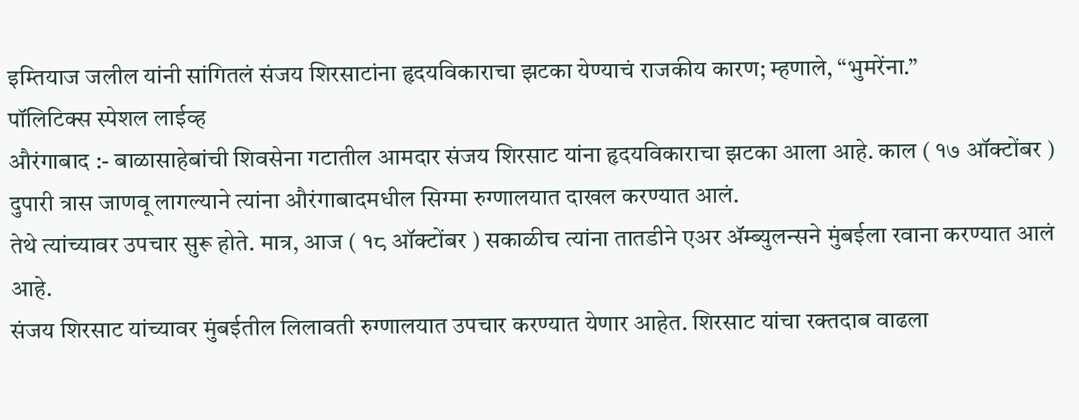इम्तियाज जलील यांनी सांगितलं संजय शिरसाटांना हृदयविकाराचा झटका येण्याचं राजकीय कारण; म्हणाले, “भुमरेंना.”
पॉलिटिक्स स्पेशल लाईव्ह
औरंगाबाद :- बाळासाहेबांची शिवसेना गटातील आमदार संजय शिरसाट यांना हृदयविकाराचा झटका आला आहे. काल ( १७ ऑक्टोंबर ) दुपारी त्रास जाणवू लागल्याने त्यांना औरंगाबादमधील सिग्मा रुग्णालयात दाखल करण्यात आलं.
तेथे त्यांच्यावर उपचार सुरू होते. मात्र, आज ( १८ ऑक्टोंबर ) सकाळीच त्यांना तातडीने एअर ॲम्ब्युलन्सने मुंबईला रवाना करण्यात आलं आहे.
संजय शिरसाट यांच्यावर मुंबईतील लिलावती रुग्णालयात उपचार करण्यात येणार आहेत. शिरसाट यांचा रक्तदाब वाढला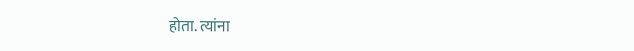होता. त्यांना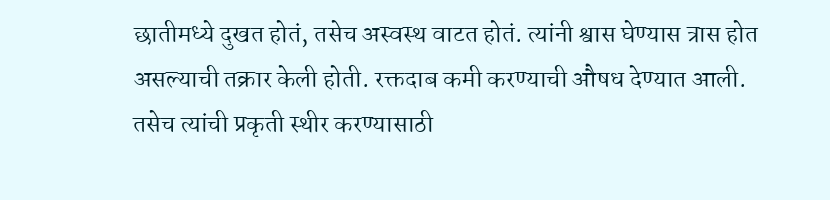छातीमध्ये दुखत होतं, तसेच अस्वस्थ वाटत होतं. त्यांनी श्वास घेण्यास त्रास होत असल्याची तक्रार केली होती. रक्तदाब कमी करण्याची औषध देण्यात आली. तसेच त्यांची प्रकृती स्थीर करण्यासाठी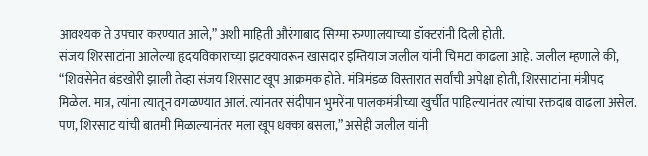आवश्यक ते उपचार करण्यात आले,” अशी माहिती औरंगाबाद सिग्मा रुग्णालयाच्या डॉक्टरांनी दिली होती.
संजय शिरसाटांना आलेल्या हृदयविकाराच्या झटक्यावरून खासदार इम्तियाज जलील यांनी चिमटा काढला आहे. जलील म्हणाले की, “शिवसेनेत बंडखोरी झाली तेव्हा संजय शिरसाट खूप आक्रमक होते. मंत्रिमंडळ विस्तारात सर्वांची अपेक्षा होती, शिरसाटांना मंत्रीपद मिळेल. मात्र, त्यांना त्यातून वगळण्यात आलं. त्यांनतर संदीपान भुमरेंना पालकमंत्रीच्या खुर्चीत पाहिल्यानंतर त्यांचा रक्तदाब वाढला असेल. पण, शिरसाट यांची बातमी मिळाल्यानंतर मला खूप धक्का बसला,” असेही जलील यांनी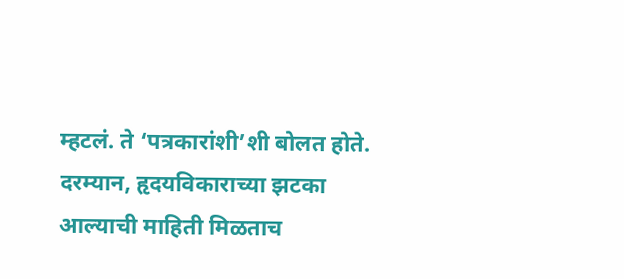म्हटलं. ते ‘पत्रकारांशी’शी बोलत होते.
दरम्यान, हृदयविकाराच्या झटका आल्याची माहिती मिळताच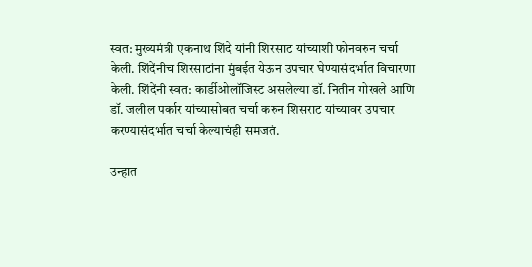स्वत: मुख्यमंत्री एकनाथ शिंदे यांनी शिरसाट यांच्याशी फोनवरुन चर्चा केली. शिंदेंनीच शिरसाटांना मुंबईत येऊन उपचार घेण्यासंदर्भात विचारणा केली. शिंदेंनी स्वत: कार्डीओलॉजिस्ट असलेल्या डॉ. नितीन गोखले आणि डॉ. जलील पर्कार यांच्यासोबत चर्चा करुन शिसराट यांच्यावर उपचार करण्यासंदर्भात चर्चा केल्याचंही समजतं.

उन्हात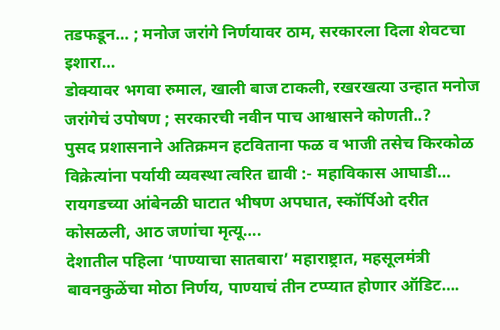तडफडून… ; मनोज जरांगे निर्णयावर ठाम, सरकारला दिला शेवटचा इशारा…
डोक्यावर भगवा रुमाल, खाली बाज टाकली, रखरखत्या उन्हात मनोज जरांगेचं उपोषण ; सरकारची नवीन पाच आश्वासने कोणती..?
पुसद प्रशासनाने अतिक्रमन हटविताना फळ व भाजी तसेच किरकोळ विक्रेत्यांना पर्यायी व्यवस्था त्वरित द्यावी :- महाविकास आघाडी…
रायगडच्या आंबेनळी घाटात भीषण अपघात, स्कॉर्पिओ दरीत कोसळली, आठ जणांचा मृत्यू….
देशातील पहिला ‘पाण्याचा सातबारा’ महाराष्ट्रात, महसूलमंत्री बावनकुळेंचा मोठा निर्णय, पाण्याचं तीन टप्प्यात होणार ऑडिट….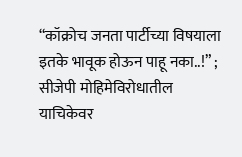“कॉक्रोच जनता पार्टीच्या विषयाला इतके भावूक होऊन पाहू नका..!” ; सीजेपी मोहिमेविरोधातील याचिकेवर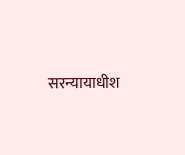सरन्यायाधीश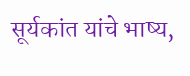सूर्यकांत यांचे भाष्य,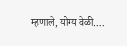म्हणाले, योग्य वेळी….